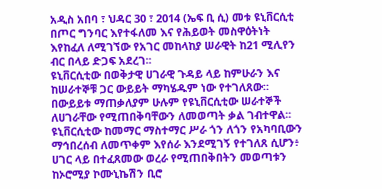አዲስ አበባ ፣ ህዳር 30 ፣ 2014 (ኤፍ ቢ ሲ) መቱ ዩኒቨርሲቲ በጦር ግንባር እየተፋለመ እና የሕይወት መስዋዕትነት እየከፈለ ለሚገኘው የአገር መከላከያ ሠራዊት ከ21 ሚሊየን ብር በላይ ድጋፍ አደረገ፡፡
ዩኒቨርሲቲው በወቅታዊ ሀገራዊ ጉዳይ ላይ ከምሁራን እና ከሠራተኞቹ ጋር ውይይት ማካሄዱም ነው የተገለጸው።
በውይይቱ ማጠቃለያም ሁሉም የዩኒቨርሲቲው ሠራተኞች ለሀገራቸው የሚጠበቅባቸውን ለመወጣት ቃል ገብተዋል፡፡
ዩኒቨርሲቲው ከመማር ማስተማር ሥራ ጎን ለጎን የአካባቢውን ማኅበረሰብ ለመጥቀም እየሰራ እንደሚገኝ የተገለጸ ሲሆን፥ ሀገር ላይ በተፈጸመው ወረራ የሚጠበቅበትን መወጣቱን ከኦሮሚያ ኮሙኒኬሽን ቢሮ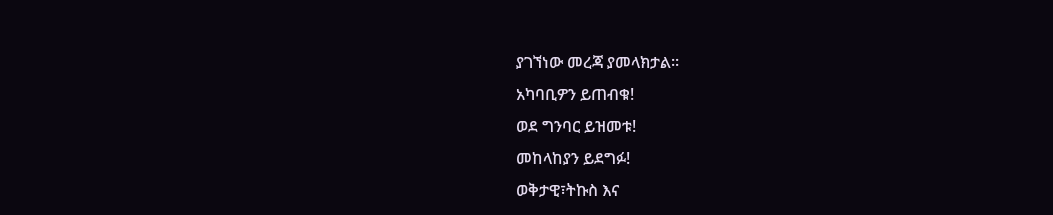ያገኘነው መረጃ ያመላክታል፡፡
አካባቢዎን ይጠብቁ!
ወደ ግንባር ይዝመቱ!
መከላከያን ይደግፉ!
ወቅታዊ፣ትኩስ እና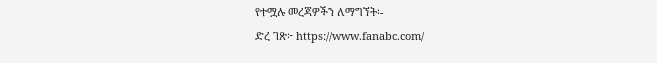የተሟሉ መረጃዎችን ለማግኘት፡-
ድረ ገጽ፦ https://www.fanabc.com/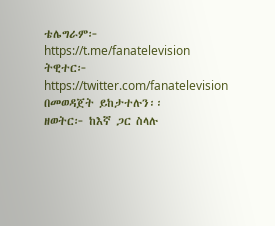ቴሌግራም፦ https://t.me/fanatelevision
ትዊተር፦ https://twitter.com/fanatelevision በመወዳጀት ይከታተሉን፡፡
ዘወትር፦ ከእኛ ጋር ስላሉ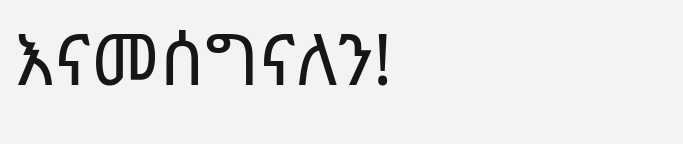እናመሰግናለን!